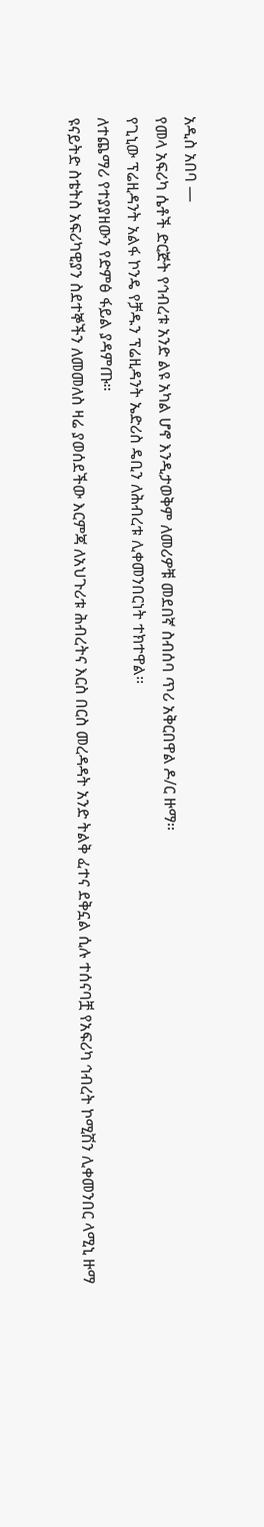አዲስ አበባ —
የመላ አፍሪካ ሴቶች ድርጅት የኅብረቱ አንድ ልዩ አካል ሆኖ እንዲታወቅም ለመሪዎቹ መደበኛ ስብሰባ ጥሪ አቅርበዋል ዶ/ር ዙማ፡፡
የጊኒው ፕሬዚዳንት አልፋ ኮንዴ የቻዱን ፕሬዚዳንት ኤድሪስ ዴቢን ለሕብረቱ ሊቀመንበርነት ተክተዋል፡፡
ለተጨማሪ የተያያዘውን የድምፅ ፋይል ያዳምጡ።
ዩናይትድ ስቴትስ አፍሪካዊያን ስደተኞችን ለመመለስ ዛሬ ያወሰደችው እርምጃ ለአህጉሪቱ ሕብረትና እርስ በርስ መረዳዳት አንድ ትልቅ ፈተና ደቅኗል ሲሉ ተሰናባቿ የአፍሪካ ኅብረት ኮሚሽን ሊቀመንበር ላሚኒ ዙማ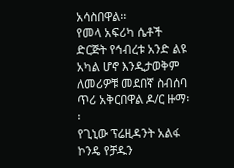አሳስበዋል፡፡
የመላ አፍሪካ ሴቶች ድርጅት የኅብረቱ አንድ ልዩ አካል ሆኖ እንዲታወቅም ለመሪዎቹ መደበኛ ስብሰባ ጥሪ አቅርበዋል ዶ/ር ዙማ፡፡
የጊኒው ፕሬዚዳንት አልፋ ኮንዴ የቻዱን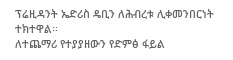ፕሬዚዳንት ኤድሪስ ዴቢን ለሕብረቱ ሊቀመንበርነት ተክተዋል፡፡
ለተጨማሪ የተያያዘውን የድምፅ ፋይል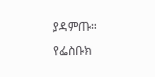ያዳምጡ።
የፌስቡክ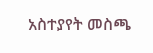አስተያየት መስጫ